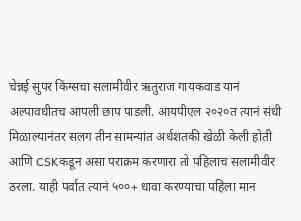चेन्नई सुपर किंग्सचा सलामीवीर ऋतुराज गायकवाड यानं अल्पावधीतच आपली छाप पाडली. आयपीएल २०२०त त्यानं संधी मिळाल्यानंतर सलग तीन सामन्यांत अर्धशतकी खेळी केली होती आणि CSKकडून असा पराक्रम करणारा तो पहिलाच सलामीवीर ठरला. याही पर्वात त्यानं ५००+ धावा करण्याचा पहिला मान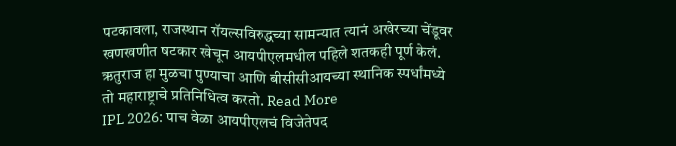पटकावला, राजस्थान रॉयल्सविरुद्धच्या सामन्यात त्यानं अखेरच्या चेंडूवर खणखणीत षटकार खेचून आयपीएलमधील पहिले शतकही पूर्ण केलं. ऋतुराज हा मुळचा पुण्याचा आणि बीसीसीआयच्या स्थानिक स्पर्धांमध्ये तो महाराष्ट्राचे प्रतिनिधित्व करतो. Read More
IPL 2026: पाच वेळा आयपीएलचं विजेतेपद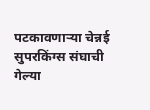पटकावणाऱ्या चेन्नई सुपरकिंग्स संघाची गेल्या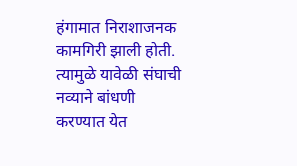हंगामात निराशाजनक कामगिरी झाली होती. त्यामुळे यावेळी संघाची नव्याने बांधणी करण्यात येत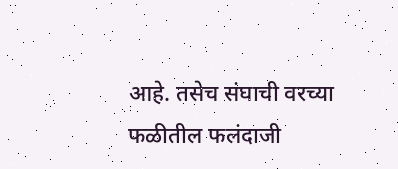आहे. तसेच संघाची वरच्या फळीतील फलंदाजी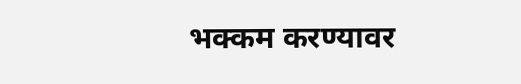भक्कम करण्यावर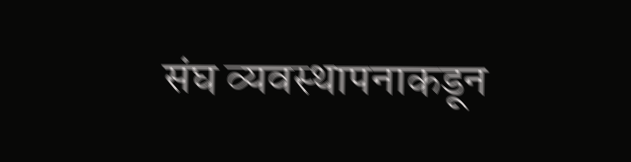संघ व्यवस्थापनाकडून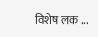विशेष लक ...